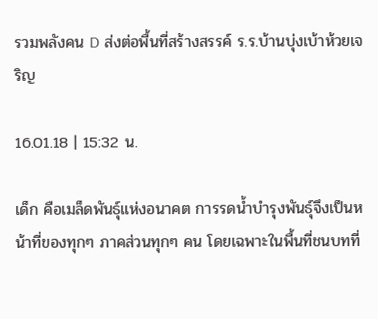รวมพลังคน D ส่งต่อพื้นที่สร้างสรรค์ ร.ร.บ้านบุ่งเบ้าห้วยเจริญ

16.01.18 | 15:32 น.

เด็ก คือเมล็ดพันธุ์แห่งอนาคต การรดน้ำบำรุงพันธุ์จึงเป็นหน้าที่ของทุกๆ ภาคส่วนทุกๆ คน โดยเฉพาะในพื้นที่ชนบทที่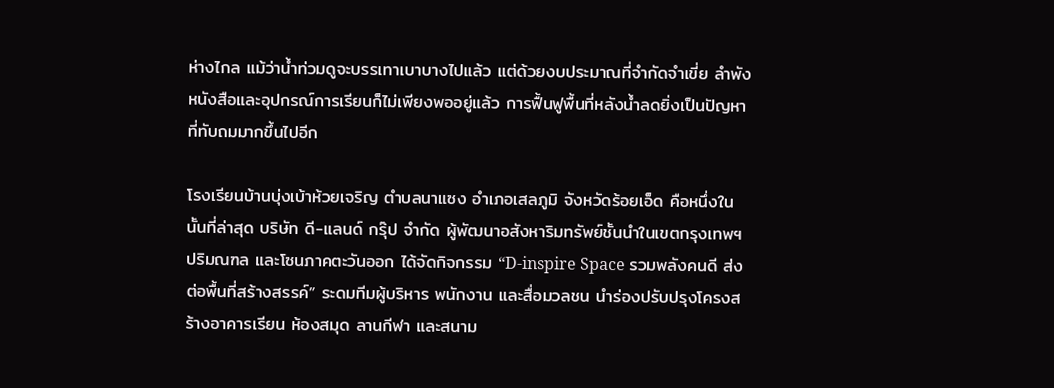ห่างไกล แม้ว่าน้ำท่วมดูจะบรรเทาเบาบางไปแล้ว แต่ด้วยงบประมาณที่จำกัดจำเขี่ย ลำพังหนังสือและอุปกรณ์การเรียนก็ไม่เพียงพออยู่แล้ว การฟื้นฟูพื้นที่หลังน้ำลดยิ่งเป็นปัญหาที่ทับถมมากขึ้นไปอีก

โรงเรียนบ้านบุ่งเบ้าห้วยเจริญ ตำบลนาแซง อำเภอเสลภูมิ จังหวัดร้อยเอ็ด คือหนึ่งในนั้นที่ล่าสุด บริษัท ดี-แลนด์ กรุ๊ป จำกัด ผู้พัฒนาอสังหาริมทรัพย์ชั้นนำในเขตกรุงเทพฯ ปริมณฑล และโซนภาคตะวันออก ได้จัดกิจกรรม “D-inspire Space รวมพลังคนดี ส่งต่อพื้นที่สร้างสรรค์” ระดมทีมผู้บริหาร พนักงาน และสื่อมวลชน นำร่องปรับปรุงโครงสร้างอาคารเรียน ห้องสมุด ลานกีฬา และสนาม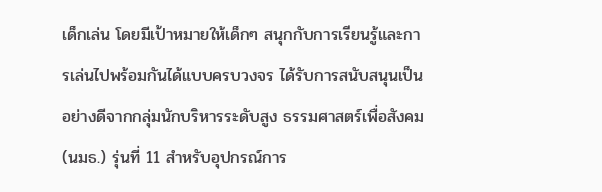เด็กเล่น โดยมีเป้าหมายให้เด็กๆ สนุกกับการเรียนรู้และการเล่นไปพร้อมกันได้แบบครบวงจร ได้รับการสนับสนุนเป็นอย่างดีจากกลุ่มนักบริหารระดับสูง ธรรมศาสตร์เพื่อสังคม (นมธ.) รุ่นที่ 11 สำหรับอุปกรณ์การ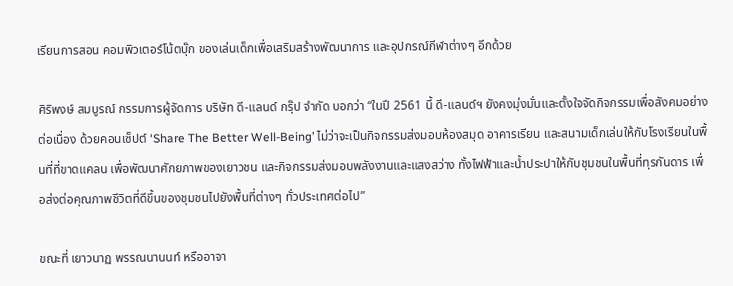เรียนการสอน คอมพิวเตอร์โน้ตบุ๊ก ของเล่นเด็กเพื่อเสริมสร้างพัฒนาการ และอุปกรณ์กีฬาต่างๆ อีกด้วย

ศิริพงษ์ สมบูรณ์ กรรมการผู้จัดการ บริษัท ดี-แลนด์ กรุ๊ป จำกัด บอกว่า “ในปี 2561 นี้ ดี-แลนด์ฯ ยังคงมุ่งมั่นและตั้งใจจัดกิจกรรมเพื่อสังคมอย่างต่อเนื่อง ด้วยคอนเซ็ปต์ ‘Share The Better Well-Being’ ไม่ว่าจะเป็นกิจกรรมส่งมอบห้องสมุด อาคารเรียน และสนามเด็กเล่นให้กับโรงเรียนในพื้นที่ที่ขาดแคลน เพื่อพัฒนาศักยภาพของเยาวชน และกิจกรรมส่งมอบพลังงานและแสงสว่าง ทั้งไฟฟ้าและน้ำประปาให้กับชุมชนในพื้นที่ทุรกันดาร เพื่อส่งต่อคุณภาพชีวิตที่ดีขึ้นของชุมชนไปยังพื้นที่ต่างๆ ทั่วประเทศต่อไป”

ขณะที่ เยาวนาฏ พรรณนานนท์ หรืออาจา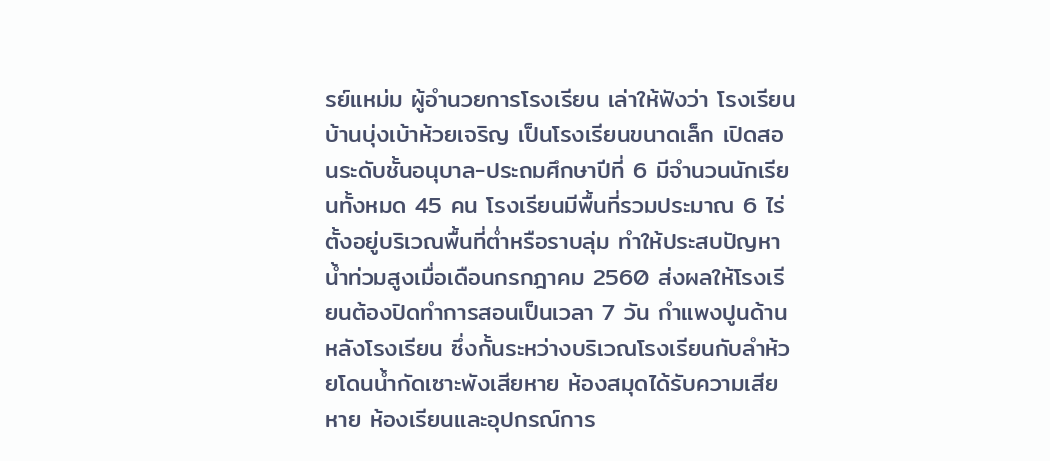รย์แหม่ม ผู้อำนวยการโรงเรียน เล่าให้ฟังว่า โรงเรียนบ้านบุ่งเบ้าห้วยเจริญ เป็นโรงเรียนขนาดเล็ก เปิดสอนระดับชั้นอนุบาล-ประถมศึกษาปีที่ 6 มีจำนวนนักเรียนทั้งหมด 45 คน โรงเรียนมีพื้นที่รวมประมาณ 6 ไร่ ตั้งอยู่บริเวณพื้นที่ต่ำหรือราบลุ่ม ทำให้ประสบปัญหาน้ำท่วมสูงเมื่อเดือนกรกฎาคม 2560 ส่งผลให้โรงเรียนต้องปิดทำการสอนเป็นเวลา 7 วัน กำแพงปูนด้านหลังโรงเรียน ซึ่งกั้นระหว่างบริเวณโรงเรียนกับลำห้วยโดนน้ำกัดเซาะพังเสียหาย ห้องสมุดได้รับความเสียหาย ห้องเรียนและอุปกรณ์การ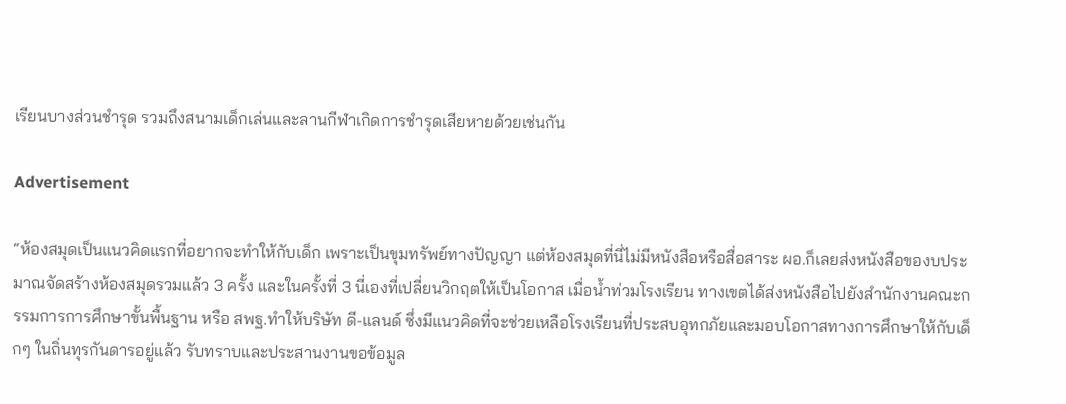เรียนบางส่วนชำรุด รวมถึงสนามเด็กเล่นและลานกีฬาเกิดการชำรุดเสียหายด้วยเช่นกัน

Advertisement

“ห้องสมุดเป็นแนวคิดแรกที่อยากจะทำให้กับเด็ก เพราะเป็นขุมทรัพย์ทางปัญญา แต่ห้องสมุดที่นี่ไม่มีหนังสือหรือสื่อสาระ ผอ.ก็เลยส่งหนังสือของบประมาณจัดสร้างห้องสมุดรวมแล้ว 3 ครั้ง และในครั้งที่ 3 นี่เองที่เปลี่ยนวิกฤตให้เป็นโอกาส เมื่อน้ำท่วมโรงเรียน ทางเขตได้ส่งหนังสือไปยังสำนักงานคณะกรรมการการศึกษาขั้นพื้นฐาน หรือ สพฐ.ทำให้บริษัท ดี-แลนด์ ซึ่งมีแนวคิดที่จะช่วยเหลือโรงเรียนที่ประสบอุทกภัยและมอบโอกาสทางการศึกษาให้กับเด็กๆ ในถิ่นทุรกันดารอยู่แล้ว รับทราบและประสานงานขอข้อมูล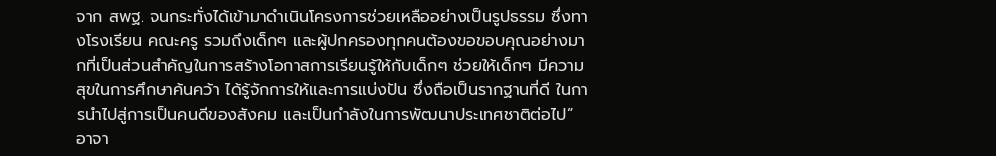จาก สพฐ. จนกระทั่งได้เข้ามาดำเนินโครงการช่วยเหลืออย่างเป็นรูปธรรม ซึ่งทางโรงเรียน คณะครู รวมถึงเด็กๆ และผู้ปกครองทุกคนต้องขอขอบคุณอย่างมากที่เป็นส่วนสำคัญในการสร้างโอกาสการเรียนรู้ให้กับเด็กๆ ช่วยให้เด็กๆ มีความสุขในการศึกษาค้นคว้า ได้รู้จักการให้และการแบ่งปัน ซึ่งถือเป็นรากฐานที่ดี ในการนำไปสู่การเป็นคนดีของสังคม และเป็นกำลังในการพัฒนาประเทศชาติต่อไป” อาจา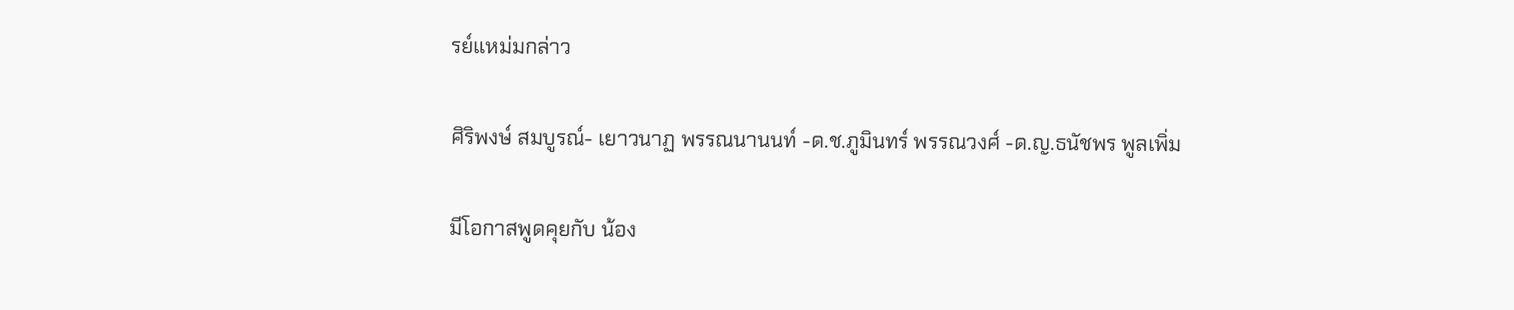รย์แหม่มกล่าว

ศิริพงษ์ สมบูรณ์- เยาวนาฏ พรรณนานนท์ -ด.ช.ภูมินทร์ พรรณวงศ์ -ด.ญ.ธนัชพร พูลเพิ่ม

มีโอกาสพูดคุยกับ น้อง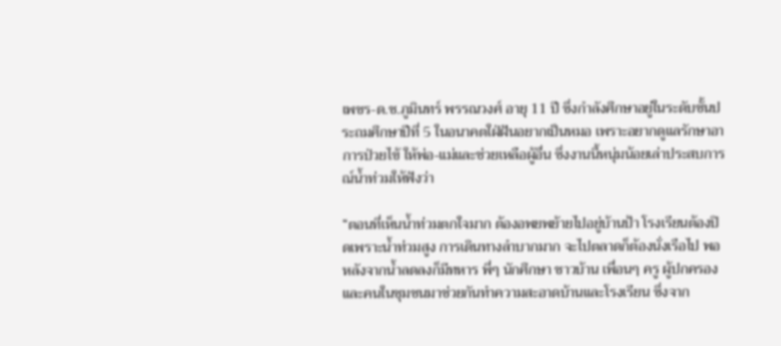เพชร-ด.ช.ภูมินทร์ พรรณวงศ์ อายุ 11 ปี ซึ่งกำลังศึกษาอยู่ในระดับชั้นประถมศึกษาปีที่ 5 ในอนาคตใฝ่ฝันอยากเป็นหมอ เพราะอยากดูแลรักษาอาการป่วยไข้ ให้พ่อ-แม่และช่วยเหลือผู้อื่น ซึ่งงานนี้หนุ่มน้อยเล่าประสบการณ์น้ำท่วมให้ฟังว่า

“ตอนที่เห็นน้ำท่วมตกใจมาก ต้องอพยพย้ายไปอยู่บ้านป้า โรงเรียนต้องปิดเพราะน้ำท่วมสูง การเดินทางลำบากมาก จะไปตลาดก็ต้องนั่งเรือไป พอหลังจากน้ำลดลงก็มีทหาร พี่ๆ นักศึกษา ชาวบ้าน เพื่อนๆ ครู ผู้ปกครอง และคนในชุมชนมาช่วยกันทำความสะอาดบ้านและโรงเรียน ซึ่งจาก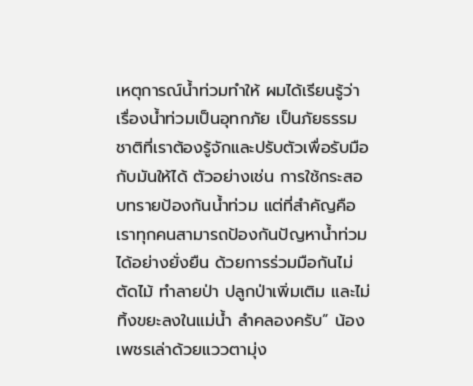เหตุการณ์น้ำท่วมทำให้ ผมได้เรียนรู้ว่า เรื่องน้ำท่วมเป็นอุทกภัย เป็นภัยธรรมชาติที่เราต้องรู้จักและปรับตัวเพื่อรับมือกับมันให้ได้ ตัวอย่างเช่น การใช้กระสอบทรายป้องกันน้ำท่วม แต่ที่สำคัญคือ เราทุกคนสามารถป้องกันปัญหาน้ำท่วมได้อย่างยั่งยืน ด้วยการร่วมมือกันไม่ตัดไม้ ทำลายป่า ปลูกป่าเพิ่มเติม และไม่ทิ้งขยะลงในแม่น้ำ ลำคลองครับ” น้องเพชรเล่าด้วยแววตามุ่ง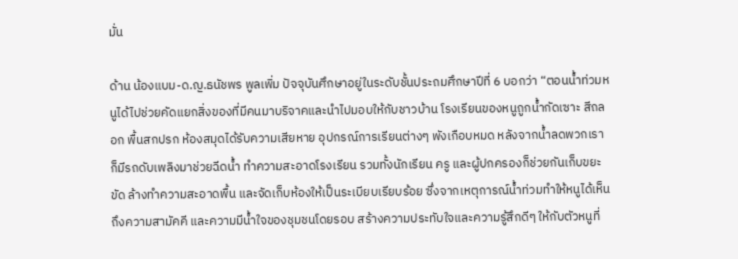มั่น

ด้าน น้องแบม-ด.ญ.ธนัชพร พูลเพิ่ม ปัจจุบันศึกษาอยู่ในระดับชั้นประถมศึกษาปีที่ 6 บอกว่า “ตอนน้ำท่วมหนูได้ไปช่วยคัดแยกสิ่งของที่มีคนมาบริจาคและนำไปมอบให้กับชาวบ้าน โรงเรียนของหนูถูกน้ำกัดเซาะ สีถลอก พื้นสกปรก ห้องสมุดได้รับความเสียหาย อุปกรณ์การเรียนต่างๆ พังเกือบหมด หลังจากน้ำลดพวกเราก็มีรถดับเพลิงมาช่วยฉีดน้ำ ทำความสะอาดโรงเรียน รวมทั้งนักเรียน ครู และผู้ปกครองก็ช่วยกันเก็บขยะ ขัด ล้างทำความสะอาดพื้น และจัดเก็บห้องให้เป็นระเบียบเรียบร้อย ซึ่งจากเหตุการณ์น้ำท่วมทำให้หนูได้เห็นถึงความสามัคคี และความมีน้ำใจของชุมชนโดยรอบ สร้างความประทับใจและความรู้สึกดีๆ ให้กับตัวหนูที่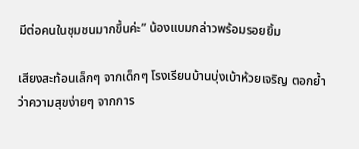มีต่อคนในชุมชนมากขึ้นค่ะ” น้องแบมกล่าวพร้อมรอยยิ้ม

เสียงสะท้อนเล็กๆ จากเด็กๆ โรงเรียนบ้านบุ่งเบ้าห้วยเจริญ ตอกย้ำว่าความสุขง่ายๆ จากการ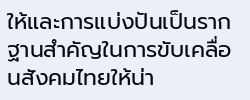ให้และการแบ่งปันเป็นรากฐานสำคัญในการขับเคลื่อนสังคมไทยให้น่า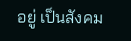อยู่ เป็นสังคม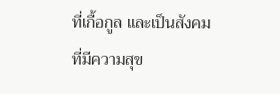ที่เกื้อกูล และเป็นสังคมที่มีความสุข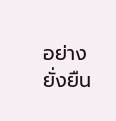อย่างยั่งยืน